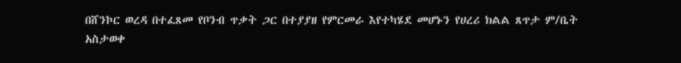በሸንኮር ወረዳ በተፈጸመ የቦንብ ጥቃት ጋር በተያያዘ የምርመራ እየተካሄደ መሆኑን የሀረሪ ክልል ጸጥታ ም/ቤት አስታወቀ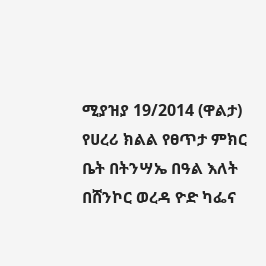ሚያዝያ 19/2014 (ዋልታ) የሀረሪ ክልል የፀጥታ ምክር ቤት በትንሣኤ በዓል እለት በሸንኮር ወረዳ ዮድ ካፌና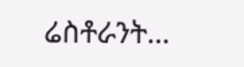ሬስቶራንት…